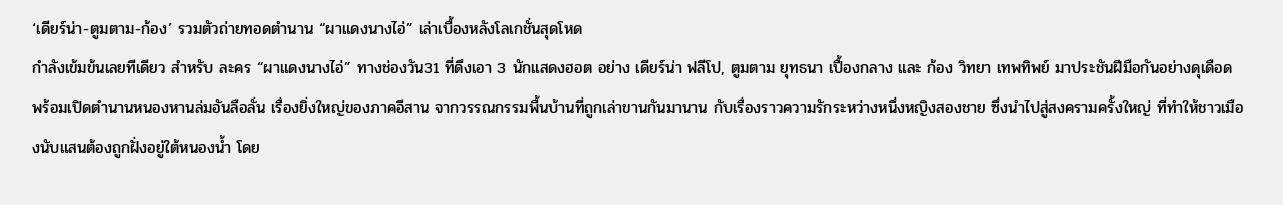‘เดียร์น่า-ตูมตาม-ก้อง’ รวมตัวถ่ายทอดตำนาน “ผาแดงนางไอ่” เล่าเบื้องหลังโลเกชั่นสุดโหด
กำลังเข้มข้นเลยทีเดียว สำหรับ ละคร “ผาแดงนางไอ่” ทางช่องวัน31 ที่ดึงเอา 3 นักแสดงฮอต อย่าง เดียร์น่า ฟลีโป, ตูมตาม ยุทธนา เปื้องกลาง และ ก้อง วิทยา เทพทิพย์ มาประชันฝีมือกันอย่างดุเดือด พร้อมเปิดตำนานหนองหานล่มอันลือลั่น เรื่องยิ่งใหญ่ของภาคอีสาน จากวรรณกรรมพื้นบ้านที่ถูกเล่าขานกันมานาน กับเรื่องราวความรักระหว่างหนึ่งหญิงสองชาย ซึ่งนำไปสู่สงครามครั้งใหญ่ ที่ทำให้ชาวเมืองนับแสนต้องถูกฝั่งอยู่ใต้หนองน้ำ โดย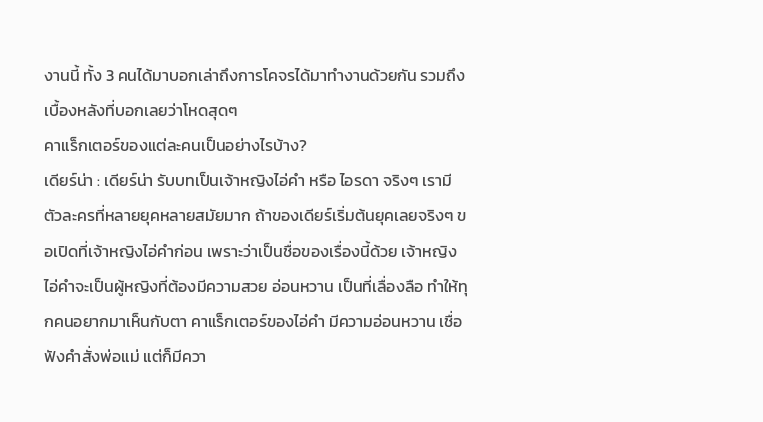งานนี้ ทั้ง 3 คนได้มาบอกเล่าถึงการโคจรได้มาทำงานด้วยกัน รวมถึงเบื้องหลังที่บอกเลยว่าโหดสุดๆ
คาแร็กเตอร์ของแต่ละคนเป็นอย่างไรบ้าง?
เดียร์น่า : เดียร์น่า รับบทเป็นเจ้าหญิงไอ่คำ หรือ ไอรดา จริงๆ เรามีตัวละครที่หลายยุคหลายสมัยมาก ถ้าของเดียร์เริ่มต้นยุคเลยจริงๆ ขอเปิดที่เจ้าหญิงไอ่คำก่อน เพราะว่าเป็นชื่อของเรื่องนี้ด้วย เจ้าหญิงไอ่คำจะเป็นผู้หญิงที่ต้องมีความสวย อ่อนหวาน เป็นที่เลื่องลือ ทำให้ทุกคนอยากมาเห็นกับตา คาแร็กเตอร์ของไอ่คำ มีความอ่อนหวาน เชื่อฟังคำสั่งพ่อแม่ แต่ก็มีควา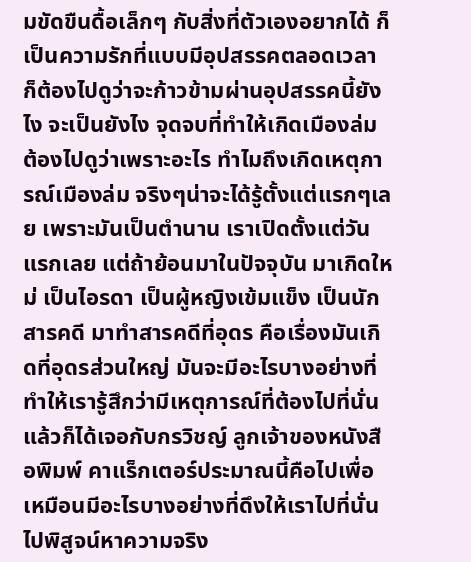มขัดขืนดื้อเล็กๆ กับสิ่งที่ตัวเองอยากได้ ก็เป็นความรักที่แบบมีอุปสรรคตลอดเวลา ก็ต้องไปดูว่าจะก้าวข้ามผ่านอุปสรรคนี้ยังไง จะเป็นยังไง จุดจบที่ทำให้เกิดเมืองล่ม ต้องไปดูว่าเพราะอะไร ทำไมถึงเกิดเหตุการณ์เมืองล่ม จริงๆน่าจะได้รู้ตั้งแต่แรกๆเลย เพราะมันเป็นตำนาน เราเปิดตั้งแต่วันแรกเลย แต่ถ้าย้อนมาในปัจจุบัน มาเกิดใหม่ เป็นไอรดา เป็นผู้หญิงเข้มแข็ง เป็นนักสารคดี มาทำสารคดีที่อุดร คือเรื่องมันเกิดที่อุดรส่วนใหญ่ มันจะมีอะไรบางอย่างที่ทำให้เรารู้สึกว่ามีเหตุการณ์ที่ต้องไปที่นั่น แล้วก็ได้เจอกับกรวิชญ์ ลูกเจ้าของหนังสือพิมพ์ คาแร็กเตอร์ประมาณนี้คือไปเพื่อเหมือนมีอะไรบางอย่างที่ดึงให้เราไปที่นั่น ไปพิสูจน์หาความจริง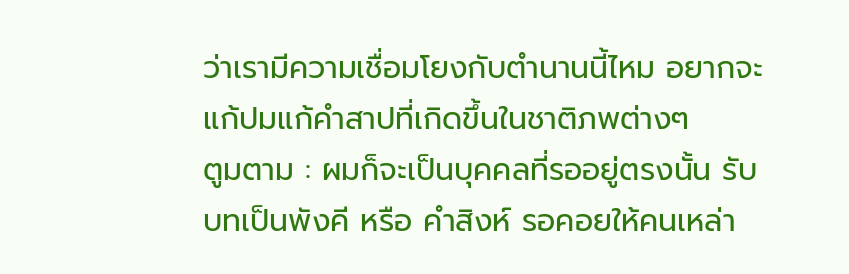ว่าเรามีความเชื่อมโยงกับตำนานนี้ไหม อยากจะแก้ปมแก้คำสาปที่เกิดขึ้นในชาติภพต่างๆ
ตูมตาม : ผมก็จะเป็นบุคคลที่รออยู่ตรงนั้น รับบทเป็นพังคี หรือ คำสิงห์ รอคอยให้คนเหล่า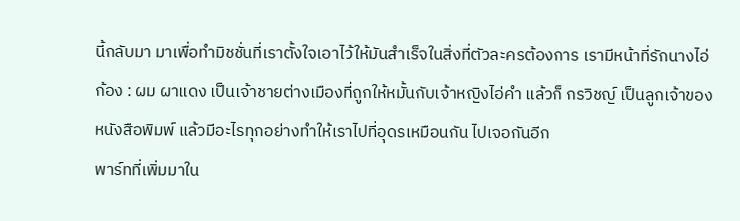นี้กลับมา มาเพื่อทำมิชชั่นที่เราตั้งใจเอาไว้ให้มันสำเร็จในสิ่งที่ตัวละครต้องการ เรามีหน้าที่รักนางไอ่
ก้อง : ผม ผาแดง เป็นเจ้าชายต่างเมืองที่ถูกให้หมั้นกับเจ้าหญิงไอ่คำ แล้วก็ กรวิชญ์ เป็นลูกเจ้าของหนังสือพิมพ์ แล้วมีอะไรทุกอย่างทำให้เราไปที่อุดรเหมือนกัน ไปเจอกันอีก
พาร์ทที่เพิ่มมาใน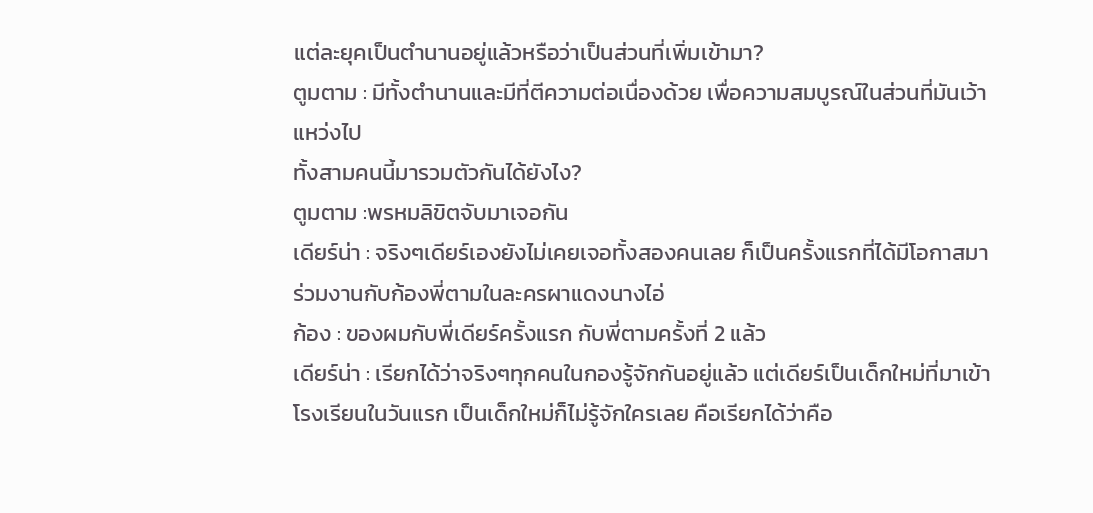แต่ละยุคเป็นตำนานอยู่แล้วหรือว่าเป็นส่วนที่เพิ่มเข้ามา?
ตูมตาม : มีทั้งตำนานและมีที่ตีความต่อเนื่องด้วย เพื่อความสมบูรณ์ในส่วนที่มันเว้าแหว่งไป
ทั้งสามคนนี้มารวมตัวกันได้ยังไง?
ตูมตาม :พรหมลิขิตจับมาเจอกัน
เดียร์น่า : จริงๆเดียร์เองยังไม่เคยเจอทั้งสองคนเลย ก็เป็นครั้งแรกที่ได้มีโอกาสมาร่วมงานกับก้องพี่ตามในละครผาแดงนางไอ่
ก้อง : ของผมกับพี่เดียร์ครั้งแรก กับพี่ตามครั้งที่ 2 แล้ว
เดียร์น่า : เรียกได้ว่าจริงๆทุกคนในกองรู้จักกันอยู่แล้ว แต่เดียร์เป็นเด็กใหม่ที่มาเข้าโรงเรียนในวันแรก เป็นเด็กใหม่ก็ไม่รู้จักใครเลย คือเรียกได้ว่าคือ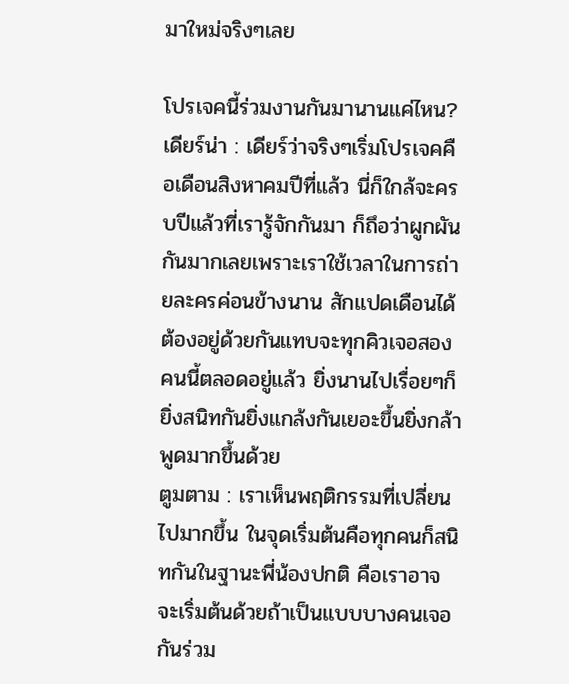มาใหม่จริงๆเลย

โปรเจคนี้ร่วมงานกันมานานแค่ไหน?
เดียร์น่า : เดียร์ว่าจริงๆเริ่มโปรเจคคือเดือนสิงหาคมปีที่แล้ว นี่ก็ใกล้จะครบปีแล้วที่เรารู้จักกันมา ก็ถึอว่าผูกผันกันมากเลยเพราะเราใช้เวลาในการถ่ายละครค่อนข้างนาน สักแปดเดือนได้ ต้องอยู่ด้วยกันแทบจะทุกคิวเจอสองคนนี้ตลอดอยู่แล้ว ยิ่งนานไปเรื่อยๆก็ยิ่งสนิทกันยิ่งแกล้งกันเยอะขึ้นยิ่งกล้าพูดมากขึ้นด้วย
ตูมตาม : เราเห็นพฤติกรรมที่เปลี่ยนไปมากขึ้น ในจุดเริ่มต้นคือทุกคนก็สนิทกันในฐานะพี่น้องปกติ คือเราอาจจะเริ่มต้นด้วยถ้าเป็นแบบบางคนเจอกันร่วม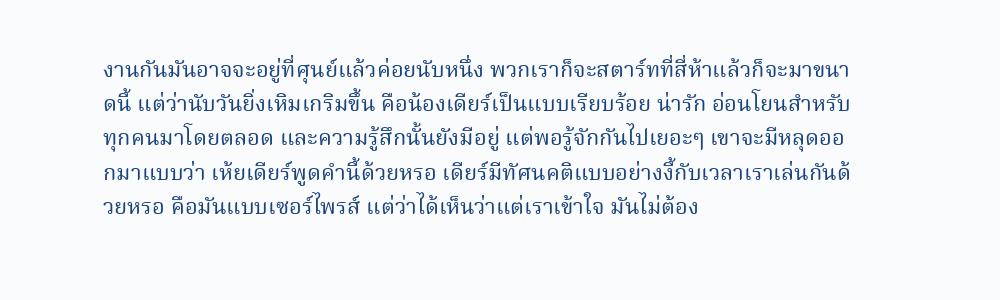งานกันมันอาจจะอยู่ที่ศุนย์แล้วค่อยนับหนึ่ง พวกเราก็จะสตาร์ทที่สี่ห้าแล้วก็จะมาขนาดนี้ แต่ว่านับวันยิ่งเหิมเกริมขึ้น คือน้องเดียร์เป็นแบบเรียบร้อย น่ารัก อ่อนโยนสำหรับทุกคนมาโดยตลอด และความรู้สึกนั้นยังมีอยู่ แต่พอรู้จักกันไปเยอะๆ เขาจะมีหลุดออกมาแบบว่า เห้ยเดียร์พูดคำนี้ด้วยหรอ เดียร์มีทัศนคติแบบอย่างงี้กับเวลาเราเล่นกันด้วยหรอ คือมันแบบเซอร์ไพรส์ แต่ว่าได้เห็นว่าแต่เราเข้าใจ มันไม่ต้อง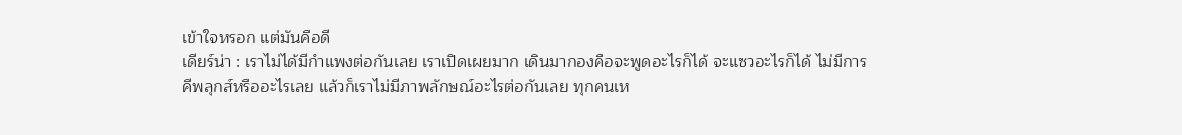เข้าใจหรอก แต่มันคือดี
เดียร์น่า : เราไม่ได้มีกำแพงต่อกันเลย เราเปิดเผยมาก เดินมากองคือจะพูดอะไรก็ได้ จะแซวอะไรก็ได้ ไม่มีการคีพลุกส์หรืออะไรเลย แล้วก็เราไม่มีภาพลักษณ์อะไรต่อกันเลย ทุกคนเห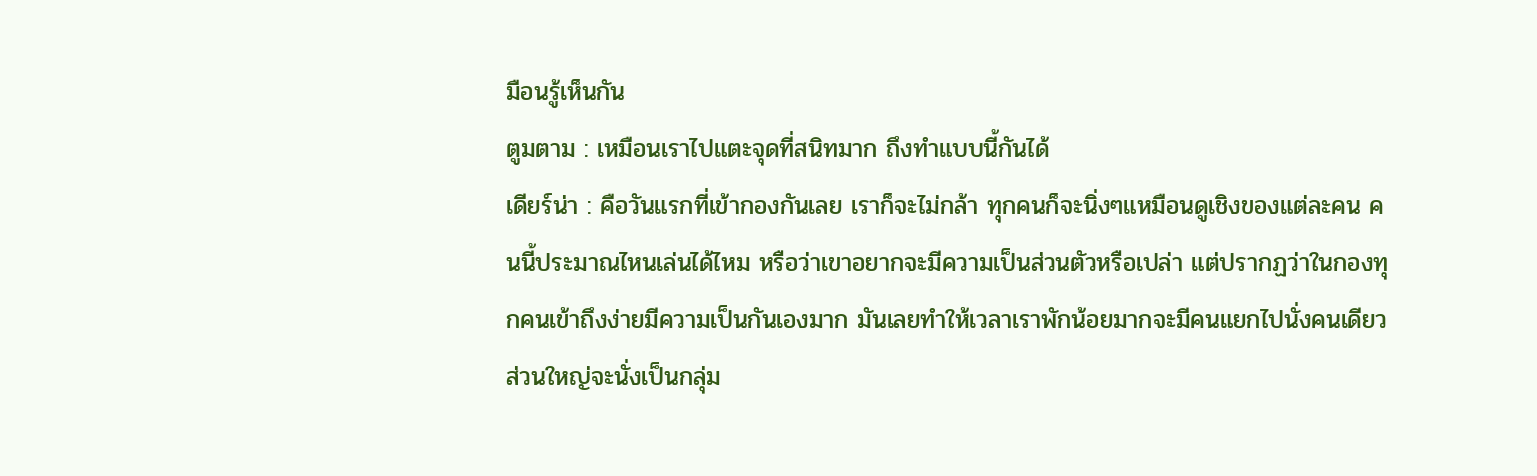มือนรู้เห็นกัน
ตูมตาม : เหมือนเราไปแตะจุดที่สนิทมาก ถึงทำแบบนี้กันได้
เดียร์น่า : คือวันแรกที่เข้ากองกันเลย เราก็จะไม่กล้า ทุกคนก็จะนิ่งๆแหมือนดูเชิงของแต่ละคน คนนี้ประมาณไหนเล่นได้ไหม หรือว่าเขาอยากจะมีความเป็นส่วนตัวหรือเปล่า แต่ปรากฏว่าในกองทุกคนเข้าถึงง่ายมีความเป็นกันเองมาก มันเลยทำให้เวลาเราพักน้อยมากจะมีคนแยกไปนั่งคนเดียว ส่วนใหญ่จะนั่งเป็นกลุ่ม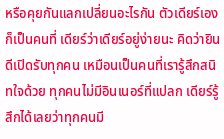หรือคุยกันแลกเปลี่ยนอะไรกัน ตัวเดียร์เองก็เป็นคนที่ เดียร์ว่าเดียร์อยู่ง่ายนะ คิดว่ายินดีเปิดรับทุกคน เหมือนเป็นคนที่เรารู้สึกสนิทใจด้วย ทุกคนไม่มีอินเนอร์ที่แปลก เดียร์รู้สึกได้เลยว่าทุกคนมี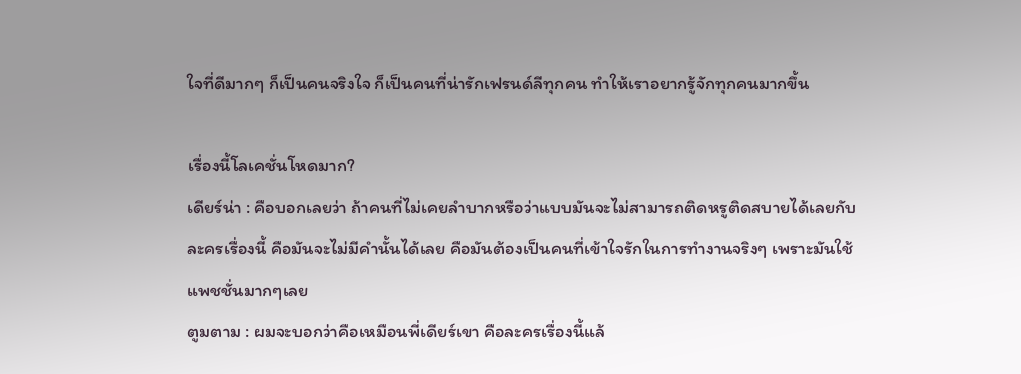ใจที่ดีมากๆ ก็เป็นคนจริงใจ ก็เป็นคนที่น่ารักเฟรนด์ลีทุกคน ทำให้เราอยากรู้จักทุกคนมากขึ้น

เรื่องนี้โลเคชั่นโหดมาก?
เดียร์น่า : คือบอกเลยว่า ถ้าคนที่ไม่เคยลำบากหรือว่าแบบมันจะไม่สามารถติดหรูติดสบายได้เลยกับละครเรื่องนี้ คือมันจะไม่มีคำนั้นได้เลย คือมันต้องเป็นคนที่เข้าใจรักในการทำงานจริงๆ เพราะมันใช้แพชชั่นมากๆเลย
ตูมตาม : ผมจะบอกว่าคือเหมือนพี่เดียร์เขา คือละครเรื่องนี้แล้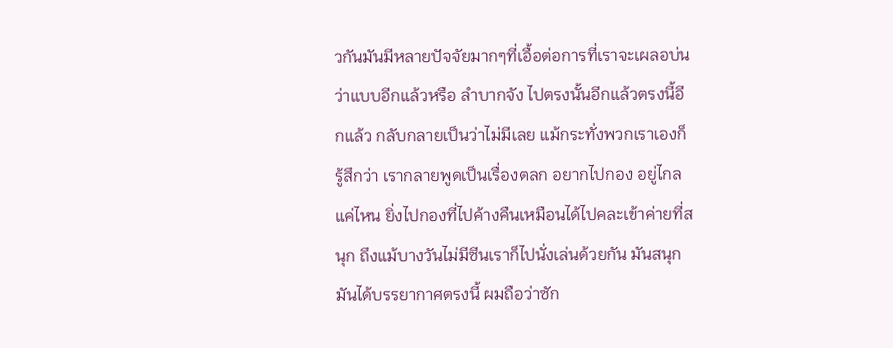วกันมันมีหลายปัจจัยมากๆที่เอื้อต่อการที่เราจะเผลอบ่น ว่าแบบอีกแล้วหรือ ลำบากจัง ไปตรงนั้นอีกแล้วตรงนี้อีกแล้ว กลับกลายเป็นว่าไม่มีเลย แม้กระทั่งพวกเราเองก็รู้สึกว่า เรากลายพูดเป็นเรื่องตลก อยากไปกอง อยู่ไกลแค่ไหน ยิ่งไปกองที่ไปค้างคืนเหมือนได้ไปคละเข้าค่ายที่สนุก ถึงแม้บางวันไม่มีซีนเราก็ไปนั่งเล่นด้วยกัน มันสนุกมันได้บรรยากาศตรงนี้ ผมถือว่าซัก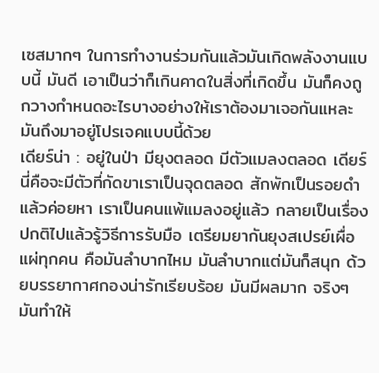เซสมากๆ ในการทำงานร่วมกันแล้วมันเกิดพลังงานแบบนี้ มันดี เอาเป็นว่าก็เกินคาดในสิ่งที่เกิดขึ้น มันก็คงถูกวางกำหนดอะไรบางอย่างให้เราต้องมาเจอกันแหละ มันถึงมาอยู่โปรเจคแบบนี้ด้วย
เดียร์น่า : อยู่ในป่า มียุงตลอด มีตัวแมลงตลอด เดียร์นี่คือจะมีตัวที่กัดขาเราเป็นจุดตลอด สักพักเป็นรอยดำแล้วค่อยหา เราเป็นคนแพ้แมลงอยู่แล้ว กลายเป็นเรื่องปกติไปแล้วรู้วิธีการรับมือ เตรียมยากันยุงสเปรย์เผื่อแผ่ทุกคน คือมันลำบากไหม มันลำบากแต่มันก็สนุก ด้วยบรรยากาศกองน่ารักเรียบร้อย มันมีผลมาก จริงๆมันทำให้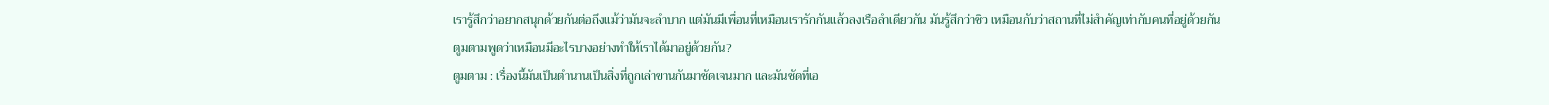เรารู้สึกว่าอยากสนุกด้วยกันต่อถึงแม้ว่ามันจะลำบาก แต่มันมีเพื่อนที่เหมือนเรารักกันแล้วลงเรือลำเดียวกัน มันรู้สึกว่าชิว เหมือนกับว่าสถานที่ไม่สำคัญเท่ากับคนที่อยู่ด้วยกัน
ตูมตามพูดว่าเหมือนมีอะไรบางอย่างทำให้เราได้มาอยู่ด้วยกัน?
ตูมตาม : เรื่องนี้มันเป็นตำนานเป็นสิ่งที่ถูกเล่าขานกันมาชัดเจนมาก และมันชัดที่เอ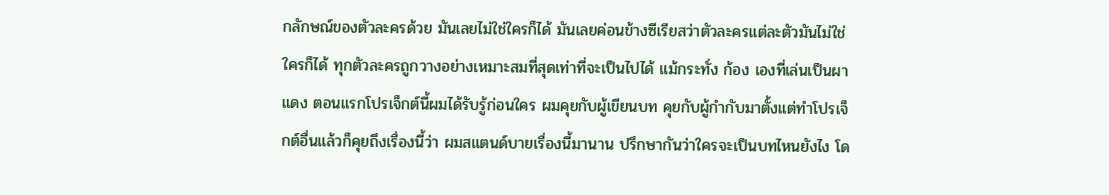กลักษณ์ของตัวละครด้วย มันเลยไม่ใช่ใครก็ได้ มันเลยค่อนข้างซีเรียสว่าตัวละครแต่ละตัวมันไม่ใช่ใครก็ได้ ทุกตัวละครถูกวางอย่างเหมาะสมที่สุดเท่าที่จะเป็นไปได้ แม้กระทั่ง ก้อง เองที่เล่นเป็นผาแดง ตอนแรกโปรเจ็กต์นี้ผมได้รับรู้ก่อนใคร ผมคุยกับผู้เขียนบท คุยกับผู้กำกับมาตั้งแต่ทำโปรเจ็กต์อื่นแล้วก็คุยถึงเรื่องนี้ว่า ผมสแตนด์บายเรื่องนี้มานาน ปรึกษากันว่าใครจะเป็นบทไหนยังไง โด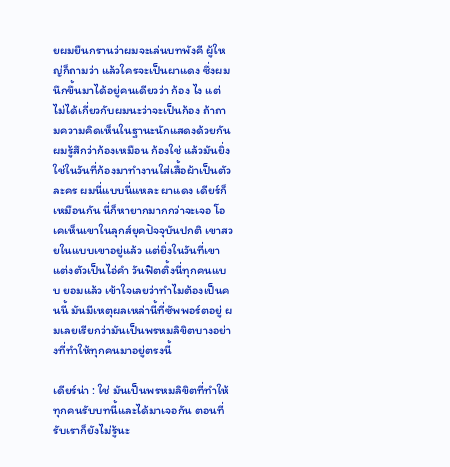ยผมยืนกรานว่าผมจะเล่นบทพังคี ผู้ใหญ่ก็ถามว่า แล้วใครจะเป็นผาแดง ซึ่งผมนึกขึ้นมาได้อยู่คนเดียวว่า ก้อง ไง แต่ไม่ได้เกี่ยวกับผมนะว่าจะเป็นก้อง ถ้าถามความคิดเห็นในฐานะนักแสดงด้วยกัน ผมรู้สึกว่าก้องเหมือน ก้องใช่ แล้วมันยิ่งใช่ในวันที่ก้องมาทำงานใส่เสื้อผ้าเป็นตัวละคร ผมนี่แบบนี่แหละ ผาแดง เดียร์ก็เหมือนกัน นี่ก็หายากมากกว่าจะเจอ โอเคเห็นเขาในลุกส์ยุคปัจจุบันปกติ เขาสวยในแบบเขาอยู่แล้ว แต่ยิ่งในวันที่เขาแต่งตัวเป็นไอ่คำ วันฟิตติ้งนี่ทุกคนแบบ ยอมแล้ว เข้าใจเลยว่าทำไมต้องเป็นคนนี้ มันมีเหตุผลเหล่านี้ที่ซัพพอร์ตอยู่ ผมเลยเรียกว่ามันเป็นพรหมลิขิตบางอย่างที่ทำให้ทุกคนมาอยู่ตรงนี้

เดียร์น่า : ใช่ มันเป็นพรหมลิขิตที่ทำให้ทุกคนรับบทนี้และได้มาเจอกัน ตอนที่รับเราก็ยังไม่รู้นะ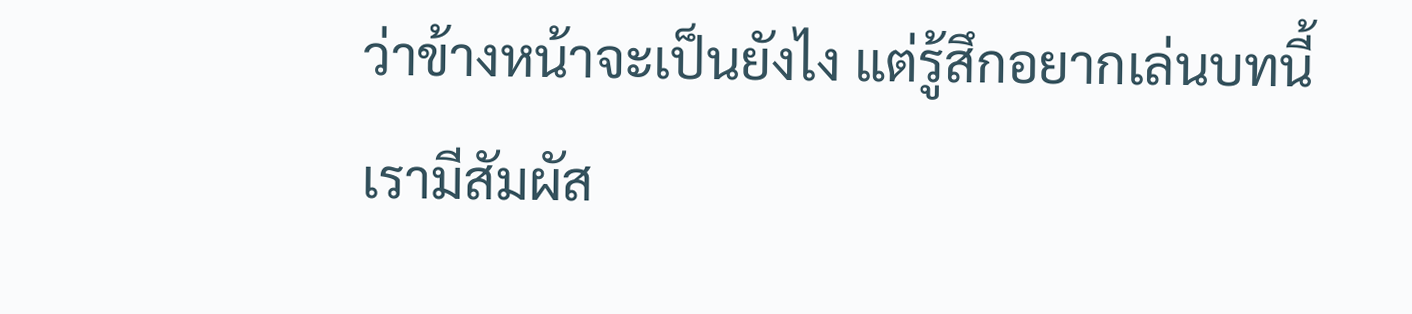ว่าข้างหน้าจะเป็นยังไง แต่รู้สึกอยากเล่นบทนี้
เรามีสัมผัส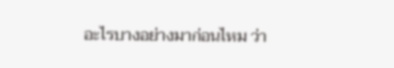อะไรบางอย่างมาก่อนไหม ว่า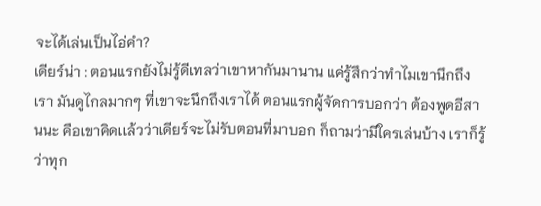จะได้เล่นเป็นไอ่คำ?
เดียร์น่า : ตอนแรกยังไม่รู้ดีเทลว่าเขาหากันมานาน แค่รู้สึกว่าทำไมเขานึกถึงเรา มันดูไกลมากๆ ที่เขาจะนึกถึงเราได้ ตอนแรกผู้จัดการบอกว่า ต้องพูดอีสานนะ คือเขาคิดเเล้วว่าเดียร์จะไม่รับตอนที่มาบอก ก็ถามว่ามีใครเล่นบ้าง เราก็รู้ว่าทุก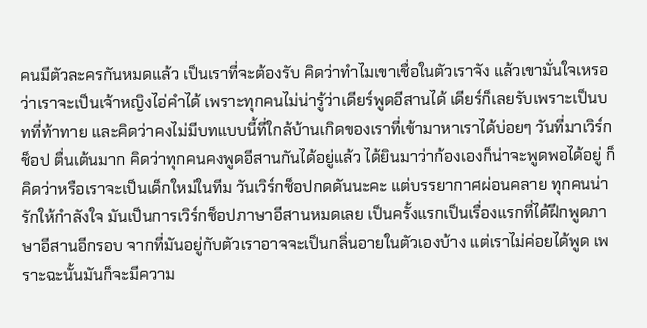คนมีตัวละครกันหมดแล้ว เป็นเราที่จะต้องรับ คิดว่าทำไมเขาเชื่อในตัวเราจัง แล้วเขามั่นใจเหรอว่าเราจะเป็นเจ้าหญิงไอ่คำได้ เพราะทุกคนไม่น่ารู้ว่าเดียร์พูดอีสานได้ เดียร์ก็เลยรับเพราะเป็นบทที่ท้าทาย และคิดว่าคงไม่มีบทแบบนี้ที่ใกล้บ้านเกิดของเราที่เข้ามาหาเราได้บ่อยๆ วันที่มาเวิร์กช็อป ตื่นเต้นมาก คิดว่าทุกคนคงพูดอีสานกันได้อยู่แล้ว ได้ยินมาว่าก้องเองก็น่าจะพูดพอได้อยู่ ก็คิดว่าหรือเราจะเป็นเด็กใหม่ในทีม วันเวิร์กช็อปกดดันนะคะ แต่บรรยากาศผ่อนคลาย ทุกคนน่ารักให้กำลังใจ มันเป็นการเวิร์กช็อปภาษาอีสานหมดเลย เป็นครั้งแรกเป็นเรื่องแรกที่ได้ฝึกพูดภาษาอีสานอีกรอบ จากที่มันอยู่กับตัวเราอาจจะเป็นกลิ่นอายในตัวเองบ้าง แต่เราไม่ค่อยได้พูด เพราะฉะนั้นมันก็จะมีความ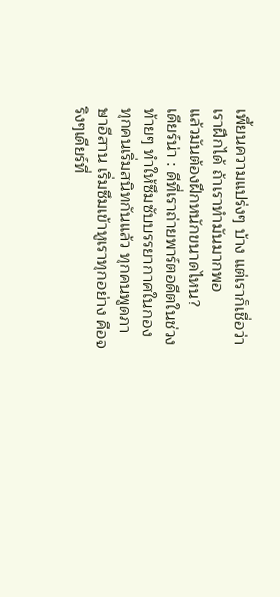เพี้ยนความแปร่งๆ บ้าง แต่เราก็เชื่อว่าเราฝึกได้ ถ้าเราทำมันมากพอ
แล้วมันต้องฝึกหนักขนาดไหน?
เดียร์น่า : ดีที่เราถ่ายพาร์ตอดีตในช่วงท้ายๆ ทำให้ซึมซับบรรยากาศในกอง ทุกคนเริ่มสนิทกันแล้ว ทุกคนพูดภาษาอีสาน เริ่มซึมเข้าหูเราทุกอย่าง คือจริงๆเดียร์ที่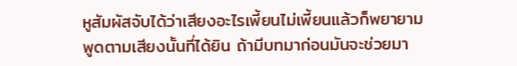หูสัมผัสจับได้ว่าเสียงอะไรเพี้ยนไม่เพี้ยนแล้วก็พยายามพูดตามเสียงนั้นที่ได้ยิน ถ้ามีบทมาก่อนมันจะช่วยมา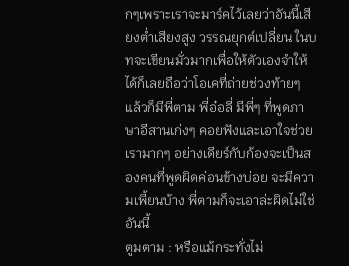กๆเพราะเราจะมาร์คไว้เลยว่าอันนี้เสียงต่ำเสียงสูง วรรณยุกต์เปลี่ยน ในบทจะเขียนมั่วมากเพื่อให้ตัวเองจำให้ได้ก็เลยถือว่าโอเคที่ถ่ายช่วงท้ายๆ แล้วก็มีพี่ตาม พี่อ๋อลี่ มีพี่ๆ ที่พูดภาษาอีสานเก่งๆ คอยฟังและเอาใจช่วยเรามากๆ อย่างเดียร์กับก้องจะเป็นสองคนที่พูดผิดค่อนข้างบ่อย จะมีความเพี้ยนบ้าง พี่ตามก็จะเอาล่ะผิดไม่ใช่อันนี้
ตูมตาม : หรือแม้กระทั่งไม่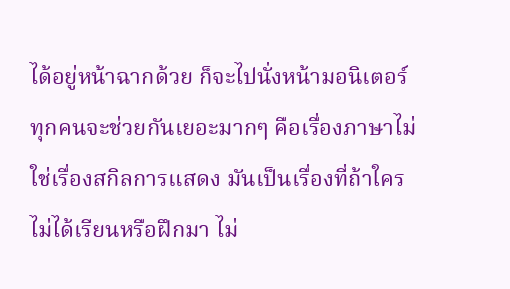ได้อยู่หน้าฉากด้วย ก็จะไปนั่งหน้ามอนิเตอร์ ทุกคนจะช่วยกันเยอะมากๆ คือเรื่องภาษาไม่ใช่เรื่องสกิลการแสดง มันเป็นเรื่องที่ถ้าใครไม่ได้เรียนหรือฝึกมา ไม่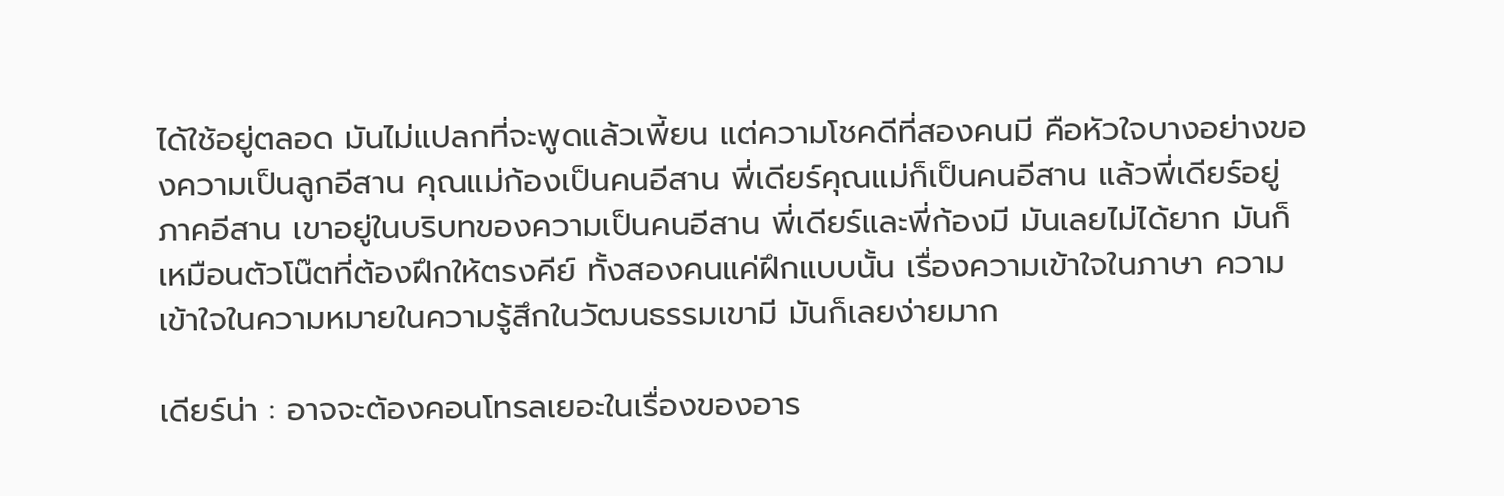ได้ใช้อยู่ตลอด มันไม่แปลกที่จะพูดแล้วเพี้ยน แต่ความโชคดีที่สองคนมี คือหัวใจบางอย่างของความเป็นลูกอีสาน คุณแม่ก้องเป็นคนอีสาน พี่เดียร์คุณแม่ก็เป็นคนอีสาน แล้วพี่เดียร์อยู่ภาคอีสาน เขาอยู่ในบริบทของความเป็นคนอีสาน พี่เดียร์และพี่ก้องมี มันเลยไม่ได้ยาก มันก็เหมือนตัวโน๊ตที่ต้องฝึกให้ตรงคีย์ ทั้งสองคนแค่ฝึกแบบนั้น เรื่องความเข้าใจในภาษา ความเข้าใจในความหมายในความรู้สึกในวัฒนธรรมเขามี มันก็เลยง่ายมาก

เดียร์น่า : อาจจะต้องคอนโทรลเยอะในเรื่องของอาร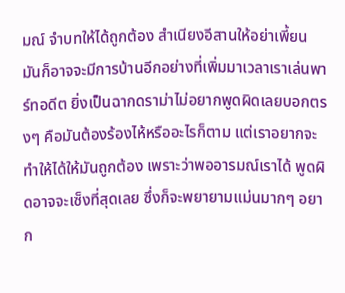มณ์ จำบทให้ได้ถูกต้อง สำเนียงอีสานให้อย่าเพี้ยน มันก็อาจจะมีการบ้านอีกอย่างที่เพิ่มมาเวลาเราเล่นพาร์ทอดีต ยิ่งเป็นฉากดราม่าไม่อยากพูดผิดเลยบอกตรงๆ คือมันต้องร้องไห้หรืออะไรก็ตาม แต่เราอยากจะทำให้ได้ให้มันถูกต้อง เพราะว่าพออารมณ์เราได้ พูดผิดอาจจะเซ็งที่สุดเลย ซึ่งก็จะพยายามแม่นมากๆ อยาก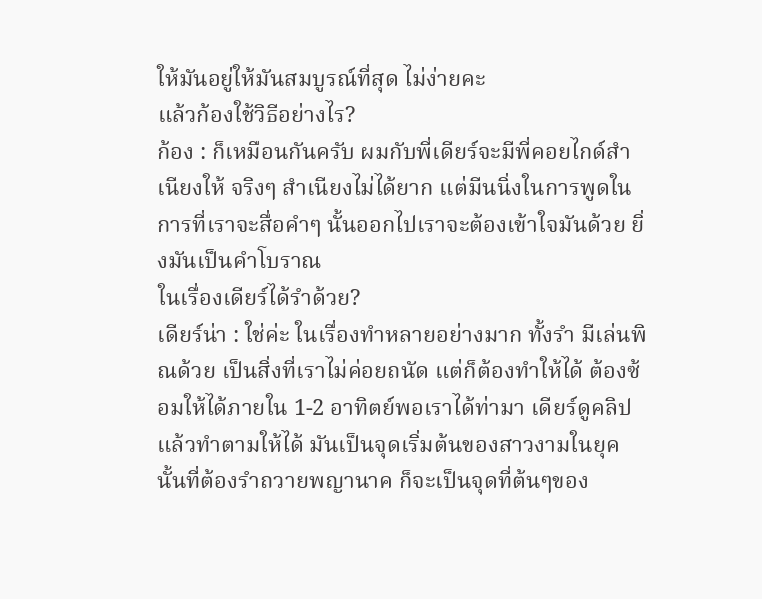ให้มันอยู่ให้มันสมบูรณ์ที่สุด ไม่ง่ายคะ
แล้วก้องใช้วิธีอย่างไร?
ก้อง : ก็เหมือนกันครับ ผมกับพี่เดียร์จะมีพี่คอยไกด์สำเนียงให้ จริงๆ สำเนียงไม่ได้ยาก แต่มีนนิ่งในการพูดในการที่เราจะสื่อคำๆ นั้นออกไปเราจะต้องเข้าใจมันด้วย ยิ่งมันเป็นคำโบราณ
ในเรื่องเดียร์ได้รำด้วย?
เดียร์น่า : ใช่ค่ะ ในเรื่องทำหลายอย่างมาก ทั้งรำ มีเล่นพิณด้วย เป็นสิ่งที่เราไม่ค่อยถนัด แต่ก็ต้องทำให้ได้ ต้องซ้อมให้ได้ภายใน 1-2 อาทิตย์พอเราได้ท่ามา เดียร์ดูคลิปแล้วทำตามให้ได้ มันเป็นจุดเริ่มต้นของสาวงามในยุคนั้นที่ต้องรำถวายพญานาค ก็จะเป็นจุดที่ต้นๆของ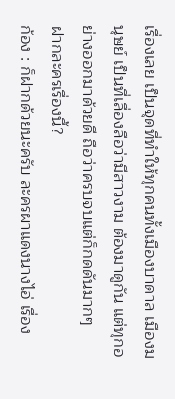เรื่องเลย เป็นจุดที่ทำให้ทุกคนทั้งเมืองบาดาล เมืองมนุษย์ เป็นที่เลื่องลือว่ามีสาวงาม ต้องมาดูกัน แต่ทุกอย่างออกมาด้วยดี ถือว่าครบจบแต่ก็กดดันมากๆ
ฝากละครเรื่องนี้?
ก้อง : ก็ฝากด้วยนะครับ ละครผาแดงนางไอ่ เรื่อง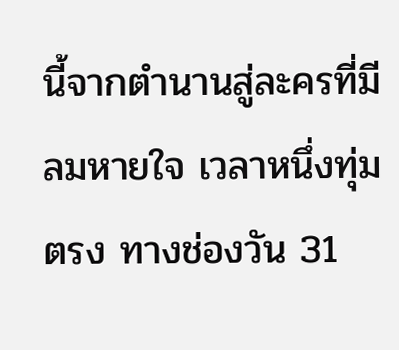นี้จากตำนานสู่ละครที่มีลมหายใจ เวลาหนึ่งทุ่มตรง ทางช่องวัน 31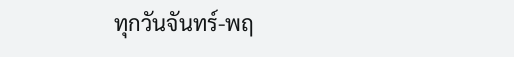ทุกวันจันทร์-พฤ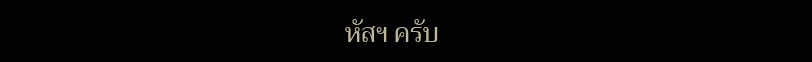หัสฯ ครับ